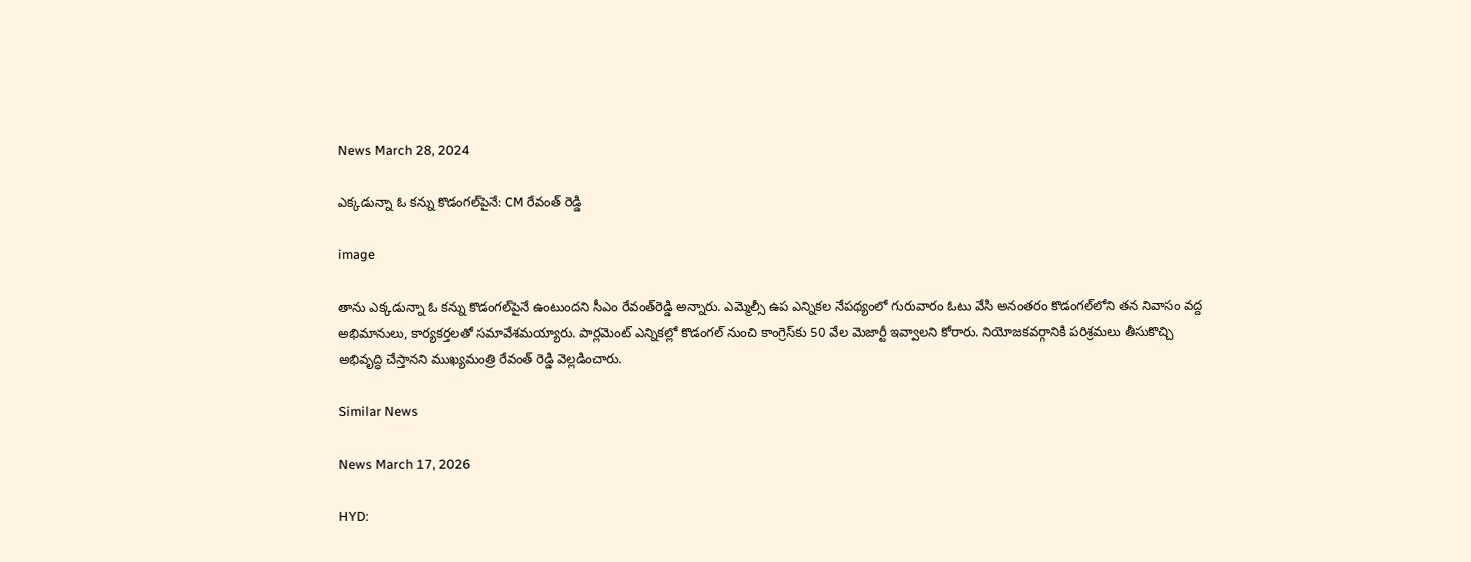News March 28, 2024

ఎక్కడున్నా ఓ కన్ను కొడంగల్‌పైనే: CM రేవంత్ రెడ్డి

image

తాను ఎక్కడున్నా ఓ కన్ను కొడంగల్‌పైనే ఉంటుందని సీఎం రేవంత్‌రెడ్డి అన్నారు. ఎమ్మెల్సీ ఉప ఎన్నికల నేపథ్యంలో గురువారం ఓటు వేసి అనంతరం కొడంగల్‌లోని తన నివాసం వద్ద అభిమానులు, కార్యకర్తలతో సమావేశమయ్యారు. పార్లమెంట్‌ ఎన్నికల్లో కొడంగల్‌ నుంచి కాంగ్రెస్‌కు 50 వేల మెజార్టీ ఇవ్వాలని కోరారు. నియోజకవర్గానికి పరిశ్రమలు తీసుకొచ్చి అభివృద్ధి చేస్తానని ముఖ్యమంత్రి రేవంత్ రెడ్డి వెల్లడించారు.

Similar News

News March 17, 2026

HYD: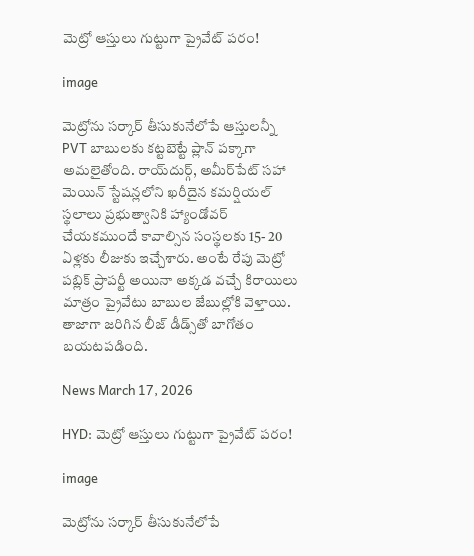మెట్రో ఆస్తులు గుట్టుగా ప్రైవేట్ పరం!

image

మెట్రోను సర్కార్ తీసుకునేలోపే ఆస్తులన్నీ PVT బాబులకు కట్టబెట్టే ప్లాన్ పక్కాగా అమలైతోంది. రాయ్‌దుర్గ్, అమీర్‌పేట్ సహా మెయిన్ స్టేషన్లలోని ఖరీదైన కమర్షియల్ స్థలాలు ప్రభుత్వానికి హ్యాండోవర్ చేయకముందే కావాల్సిన సంస్థలకు 15- 20 ఏళ్లకు లీజుకు ఇచ్చేశారు. అంటే రేపు మెట్రో పబ్లిక్ ప్రాపర్టీ అయినా అక్కడ వచ్చే కిరాయిలు మాత్రం ప్రైవేటు బాబుల జేబుల్లోకి వెళ్తాయి. తాజాగా జరిగిన లీజ్ డీడ్స్‌తో బాగోతం బయటపడింది.

News March 17, 2026

HYD: మెట్రో ఆస్తులు గుట్టుగా ప్రైవేట్ పరం!

image

మెట్రోను సర్కార్ తీసుకునేలోపే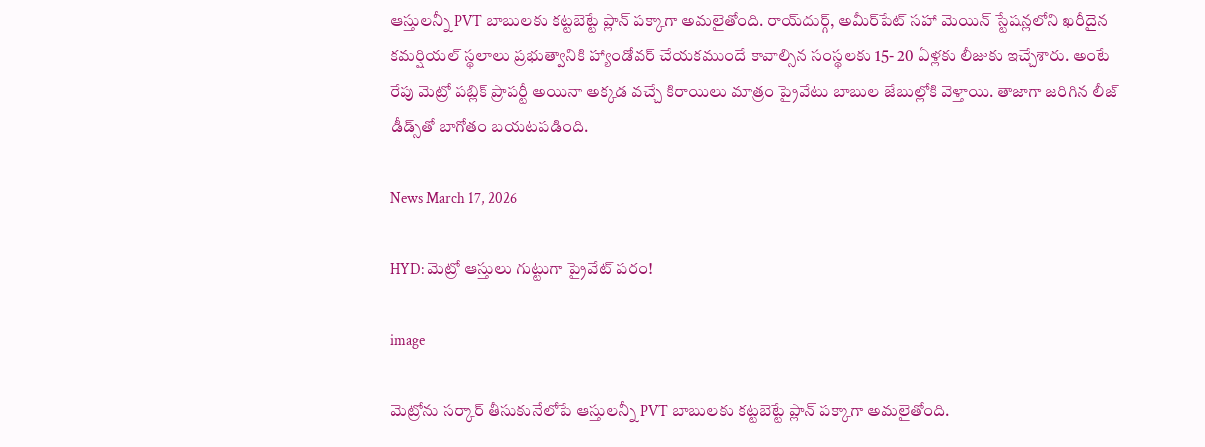ఆస్తులన్నీ PVT బాబులకు కట్టబెట్టే ప్లాన్ పక్కాగా అమలైతోంది. రాయ్‌దుర్గ్, అమీర్‌పేట్ సహా మెయిన్ స్టేషన్లలోని ఖరీదైన కమర్షియల్ స్థలాలు ప్రభుత్వానికి హ్యాండోవర్ చేయకముందే కావాల్సిన సంస్థలకు 15- 20 ఏళ్లకు లీజుకు ఇచ్చేశారు. అంటే రేపు మెట్రో పబ్లిక్ ప్రాపర్టీ అయినా అక్కడ వచ్చే కిరాయిలు మాత్రం ప్రైవేటు బాబుల జేబుల్లోకి వెళ్తాయి. తాజాగా జరిగిన లీజ్ డీడ్స్‌తో బాగోతం బయటపడింది.

News March 17, 2026

HYD: మెట్రో ఆస్తులు గుట్టుగా ప్రైవేట్ పరం!

image

మెట్రోను సర్కార్ తీసుకునేలోపే ఆస్తులన్నీ PVT బాబులకు కట్టబెట్టే ప్లాన్ పక్కాగా అమలైతోంది.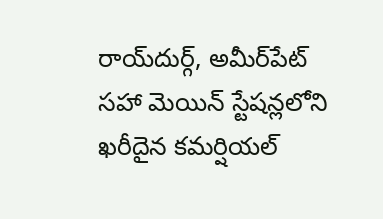రాయ్‌దుర్గ్, అమీర్‌పేట్ సహా మెయిన్ స్టేషన్లలోని ఖరీదైన కమర్షియల్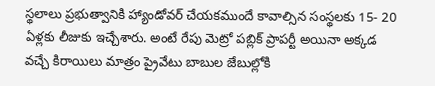స్థలాలు ప్రభుత్వానికి హ్యాండోవర్ చేయకముందే కావాల్సిన సంస్థలకు 15- 20 ఏళ్లకు లీజుకు ఇచ్చేశారు. అంటే రేపు మెట్రో పబ్లిక్ ప్రాపర్టీ అయినా అక్కడ వచ్చే కిరాయిలు మాత్రం ప్రైవేటు బాబుల జేబుల్లోకి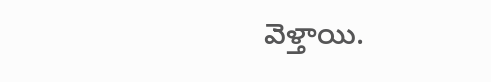వెళ్తాయి.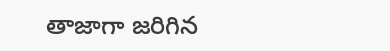తాజాగా జరిగిన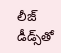లీజ్ డీడ్స్‌తో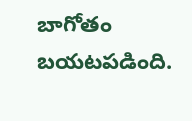బాగోతం బయటపడింది.